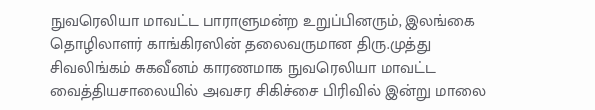நுவரெலியா மாவட்ட பாராளுமன்ற உறுப்பினரும், இலங்கை தொழிலாளர் காங்கிரஸின் தலைவருமான திரு.முத்து சிவலிங்கம் சுகவீனம் காரணமாக நுவரெலியா மாவட்ட வைத்தியசாலையில் அவசர சிகிச்சை பிரிவில் இன்று மாலை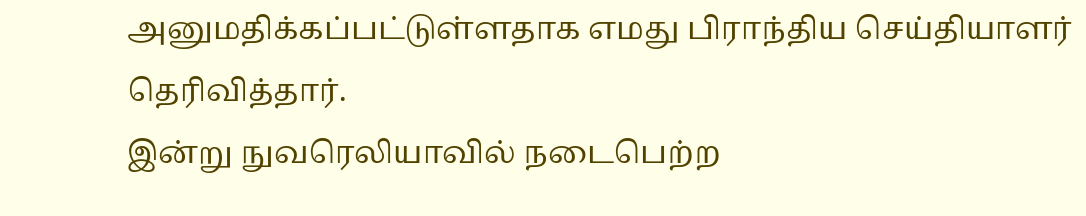அனுமதிக்கப்பட்டுள்ளதாக எமது பிராந்திய செய்தியாளர் தெரிவித்தார்.
இன்று நுவரெலியாவில் நடைபெற்ற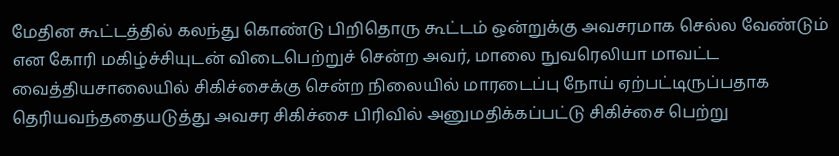மேதின கூட்டத்தில் கலந்து கொண்டு பிறிதொரு கூட்டம் ஒன்றுக்கு அவசரமாக செல்ல வேண்டும் என கோரி மகிழ்ச்சியுடன் விடைபெற்றுச் சென்ற அவர், மாலை நுவரெலியா மாவட்ட வைத்தியசாலையில் சிகிச்சைக்கு சென்ற நிலையில் மாரடைப்பு நோய் ஏற்பட்டிருப்பதாக தெரியவந்ததையடுத்து அவசர சிகிச்சை பிரிவில் அனுமதிக்கப்பட்டு சிகிச்சை பெற்று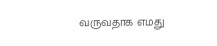வருவதாக எமது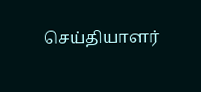செய்தியாளர்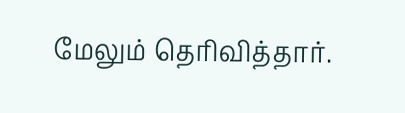மேலும் தெரிவித்தார்.